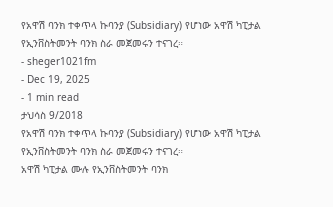የአዋሽ ባንክ ተቀጥላ ኩባንያ (Subsidiary) የሆነው አዋሽ ካፒታል የኢንቨስትመንት ባንክ ስራ መጀመሩን ተናገረ።
- sheger1021fm
- Dec 19, 2025
- 1 min read
ታህሳስ 9/2018
የአዋሽ ባንክ ተቀጥላ ኩባንያ (Subsidiary) የሆነው አዋሽ ካፒታል የኢንቨስትመንት ባንክ ስራ መጀመሩን ተናገረ።
አዋሽ ካፒታል ሙሉ የኢንቨስትመንት ባንክ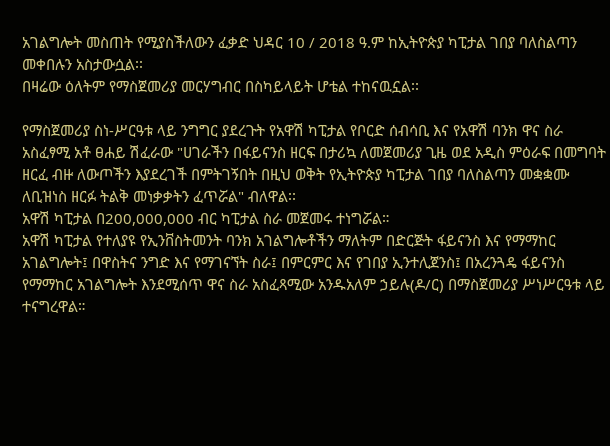አገልግሎት መስጠት የሚያስችለውን ፈቃድ ህዳር 10 / 2018 ዓ.ም ከኢትዮጵያ ካፒታል ገበያ ባለስልጣን መቀበሉን አስታውሷል፡፡
በዛሬው ዕለትም የማስጀመሪያ መርሃግብር በስካይላይት ሆቴል ተከናዉኗል፡፡

የማስጀመሪያ ስነ-ሥርዓቱ ላይ ንግግር ያደረጉት የአዋሽ ካፒታል የቦርድ ሰብሳቢ እና የአዋሽ ባንክ ዋና ስራ አስፈፃሚ አቶ ፀሐይ ሽፈራው "ሀገራችን በፋይናንስ ዘርፍ በታሪኳ ለመጀመሪያ ጊዜ ወደ አዲስ ምዕራፍ በመግባት ዘርፈ ብዙ ለውጦችን እያደረገች በምትገኝበት በዚህ ወቅት የኢትዮጵያ ካፒታል ገበያ ባለስልጣን መቋቋሙ ለቢዝነስ ዘርፉ ትልቅ መነቃቃትን ፈጥሯል" ብለዋል፡፡
አዋሽ ካፒታል በ200,000,000 ብር ካፒታል ስራ መጀመሩ ተነግሯል።
አዋሽ ካፒታል የተለያዩ የኢንቨስትመንት ባንክ አገልግሎቶችን ማለትም በድርጅት ፋይናንስ እና የማማከር አገልግሎት፤ በዋስትና ንግድ እና የማገናኘት ስራ፤ በምርምር እና የገበያ ኢንተሊጀንስ፤ በአረንጓዴ ፋይናንስ የማማከር አገልግሎት እንደሚሰጥ ዋና ስራ አስፈጻሚው አንዱአለም ኃይሉ(ዶ/ር) በማስጀመሪያ ሥነሥርዓቱ ላይ ተናግረዋል።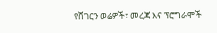የሸገርን ወሬዎች፣ መረጃ እና ፕሮግራሞች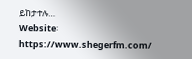ይከታተሉ…
Website፡ https://www.shegerfm.com/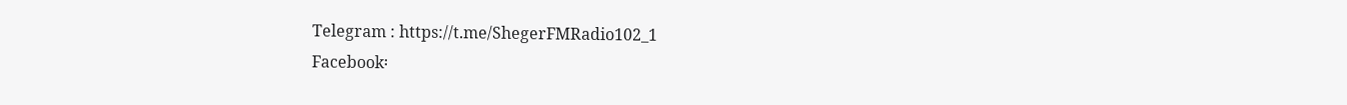Telegram : https://t.me/ShegerFMRadio102_1
Facebook፡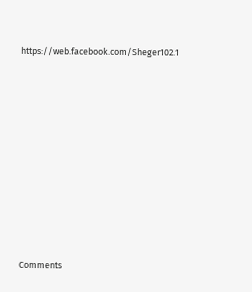https://web.facebook.com/Sheger102.1












Comments